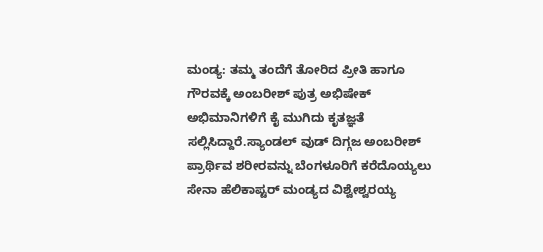ಮಂಡ್ಯ: ತಮ್ಮ ತಂದೆಗೆ ತೋರಿದ ಪ್ರೀತಿ ಹಾಗೂ ಗೌರವಕ್ಕೆ ಅಂಬರೀಶ್ ಪುತ್ರ ಅಭಿಷೇಕ್ ಅಭಿಮಾನಿಗಳಿಗೆ ಕೈ ಮುಗಿದು ಕೃತಜ್ಞತೆ ಸಲ್ಲಿಸಿದ್ದಾರೆ.ಸ್ಯಾಂಡಲ್ ವುಡ್ ದಿಗ್ಗಜ ಅಂಬರೀಶ್ ಪ್ರಾರ್ಥಿವ ಶರೀರವನ್ನು ಬೆಂಗಳೂರಿಗೆ ಕರೆದೊಯ್ಯಲು ಸೇನಾ ಹೆಲಿಕಾಪ್ಟರ್ ಮಂಡ್ಯದ ವಿಶ್ವೇಶ್ವರಯ್ಯ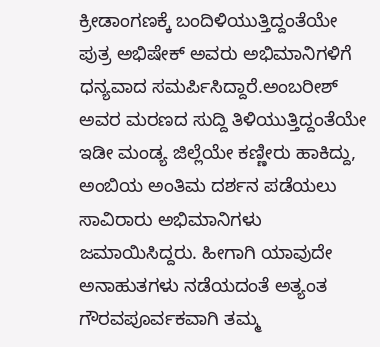ಕ್ರೀಡಾಂಗಣಕ್ಕೆ ಬಂದಿಳಿಯುತ್ತಿದ್ದಂತೆಯೇ ಪುತ್ರ ಅಭಿಷೇಕ್ ಅವರು ಅಭಿಮಾನಿಗಳಿಗೆ ಧನ್ಯವಾದ ಸಮರ್ಪಿಸಿದ್ದಾರೆ.ಅಂಬರೀಶ್ ಅವರ ಮರಣದ ಸುದ್ದಿ ತಿಳಿಯುತ್ತಿದ್ದಂತೆಯೇ ಇಡೀ ಮಂಡ್ಯ ಜಿಲ್ಲೆಯೇ ಕಣ್ಣೀರು ಹಾಕಿದ್ದು, ಅಂಬಿಯ ಅಂತಿಮ ದರ್ಶನ ಪಡೆಯಲು ಸಾವಿರಾರು ಅಭಿಮಾನಿಗಳು ಜಮಾಯಿಸಿದ್ದರು. ಹೀಗಾಗಿ ಯಾವುದೇ ಅನಾಹುತಗಳು ನಡೆಯದಂತೆ ಅತ್ಯಂತ ಗೌರವಪೂರ್ವಕವಾಗಿ ತಮ್ಮ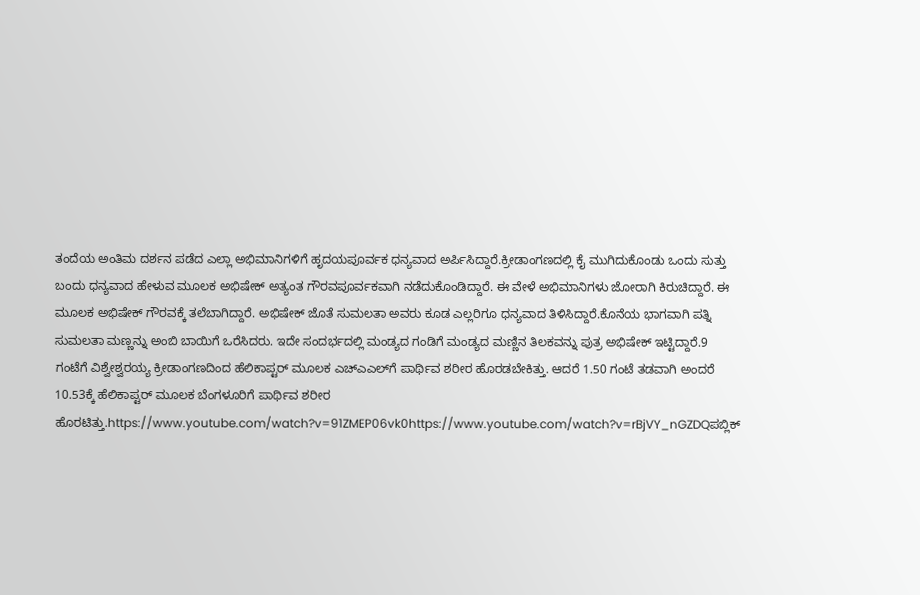ತಂದೆಯ ಅಂತಿಮ ದರ್ಶನ ಪಡೆದ ಎಲ್ಲಾ ಅಭಿಮಾನಿಗಳಿಗೆ ಹೃದಯಪೂರ್ವಕ ಧನ್ಯವಾದ ಅರ್ಪಿಸಿದ್ದಾರೆ.ಕ್ರೀಡಾಂಗಣದಲ್ಲಿ ಕೈ ಮುಗಿದುಕೊಂಡು ಒಂದು ಸುತ್ತು ಬಂದು ಧನ್ಯವಾದ ಹೇಳುವ ಮೂಲಕ ಅಭಿಷೇಕ್ ಅತ್ಯಂತ ಗೌರವಪೂರ್ವಕವಾಗಿ ನಡೆದುಕೊಂಡಿದ್ದಾರೆ. ಈ ವೇಳೆ ಅಭಿಮಾನಿಗಳು ಜೋರಾಗಿ ಕಿರುಚಿದ್ದಾರೆ. ಈ ಮೂಲಕ ಅಭಿಷೇಕ್ ಗೌರವಕ್ಕೆ ತಲೆಬಾಗಿದ್ದಾರೆ. ಅಭಿಷೇಕ್ ಜೊತೆ ಸುಮಲತಾ ಅವರು ಕೂಡ ಎಲ್ಲರಿಗೂ ಧನ್ಯವಾದ ತಿಳಿಸಿದ್ದಾರೆ.ಕೊನೆಯ ಭಾಗವಾಗಿ ಪತ್ನಿ ಸುಮಲತಾ ಮಣ್ಣನ್ನು ಅಂಬಿ ಬಾಯಿಗೆ ಒರೆಸಿದರು. ಇದೇ ಸಂದರ್ಭದಲ್ಲಿ ಮಂಡ್ಯದ ಗಂಡಿಗೆ ಮಂಡ್ಯದ ಮಣ್ಣಿನ ತಿಲಕವನ್ನು ಪುತ್ರ ಅಭಿಷೇಕ್ ಇಟ್ಟಿದ್ದಾರೆ.9 ಗಂಟೆಗೆ ವಿಶ್ವೇಶ್ವರಯ್ಯ ಕ್ರೀಡಾಂಗಣದಿಂದ ಹೆಲಿಕಾಪ್ಟರ್ ಮೂಲಕ ಎಚ್‍ಎಎಲ್‍ಗೆ ಪಾರ್ಥಿವ ಶರೀರ ಹೊರಡಬೇಕಿತ್ತು. ಆದರೆ 1.50 ಗಂಟೆ ತಡವಾಗಿ ಅಂದರೆ 10.53ಕ್ಕೆ ಹೆಲಿಕಾಪ್ಟರ್ ಮೂಲಕ ಬೆಂಗಳೂರಿಗೆ ಪಾರ್ಥಿವ ಶರೀರ ಹೊರಟಿತ್ತು.https://www.youtube.com/watch?v=91ZMEP06vk0https://www.youtube.com/watch?v=rBjVY_nGZDQಪಬ್ಲಿಕ್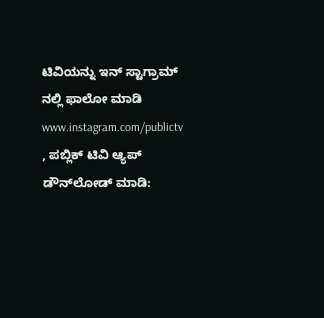ಟಿವಿಯನ್ನು ಇನ್ ಸ್ಟಾಗ್ರಾಮ್ ನಲ್ಲಿ ಫಾಲೋ ಮಾಡಿ www.instagram.com/publictv , ಪಬ್ಲಿಕ್ ಟಿವಿ ಆ್ಯಪ್ ಡೌನ್‍ಲೋಡ್ ಮಾಡಿ: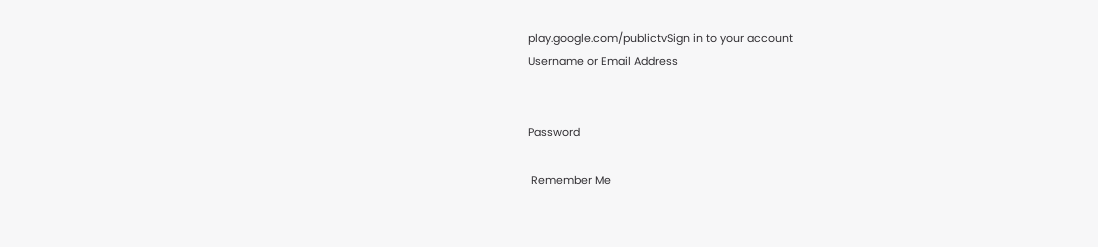play.google.com/publictvSign in to your account
Username or Email Address


Password

 Remember Me